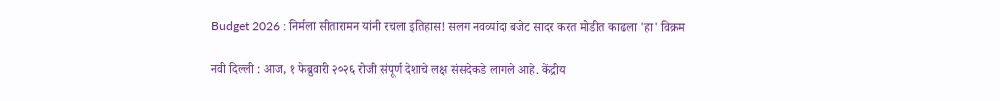Budget 2026 : निर्मला सीतारामन यांनी रचला इतिहास! सलग नवव्यांदा बजेट सादर करत मोडीत काढला 'हा' विक्रम

नवी दिल्ली : आज, १ फेब्रुवारी २०२६ रोजी संपूर्ण देशाचे लक्ष संसदेकडे लागले आहे. केंद्रीय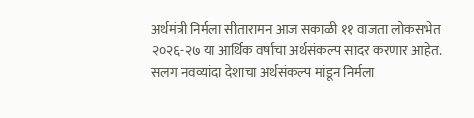अर्थमंत्री निर्मला सीतारामन आज सकाळी ११ वाजता लोकसभेत २०२६-२७ या आर्थिक वर्षाचा अर्थसंकल्प सादर करणार आहेत. सलग नवव्यांदा देशाचा अर्थसंकल्प मांडून निर्मला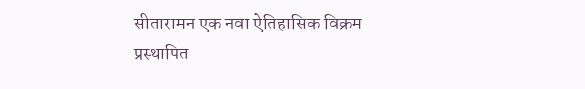सीतारामन एक नवा ऐतिहासिक विक्रम प्रस्थापित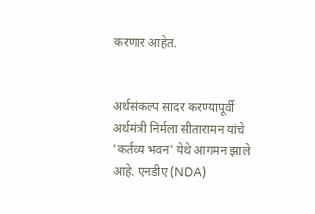करणार आहेत.


अर्थसंकल्प सादर करण्यापूर्वी अर्थमंत्री निर्मला सीतारामन यांचे 'कर्तव्य भवन' येथे आगमन झाले आहे. एनडीए (NDA)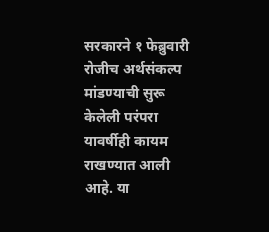सरकारने १ फेब्रुवारी रोजीच अर्थसंकल्प मांडण्याची सुरू केलेली परंपरा यावर्षीही कायम राखण्यात आली आहे. या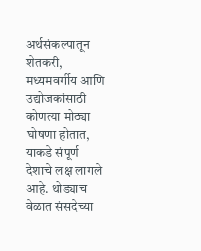अर्थसंकल्पातून शेतकरी, मध्यमवर्गीय आणि उद्योजकांसाठी कोणत्या मोठ्या घोषणा होतात, याकडे संपूर्ण देशाचे लक्ष लागले आहे. थोड्याच वेळात संसदेच्या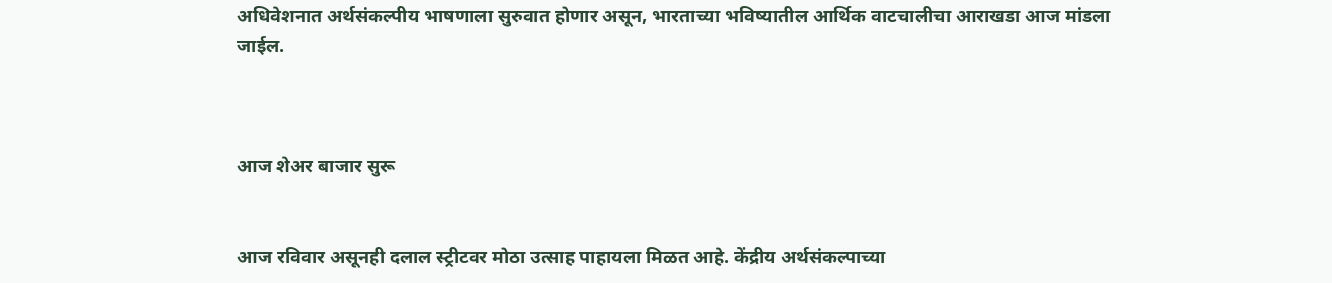अधिवेशनात अर्थसंकल्पीय भाषणाला सुरुवात होणार असून, भारताच्या भविष्यातील आर्थिक वाटचालीचा आराखडा आज मांडला जाईल.



आज शेअर बाजार सुरू


आज रविवार असूनही दलाल स्ट्रीटवर मोठा उत्साह पाहायला मिळत आहे. केंद्रीय अर्थसंकल्पाच्या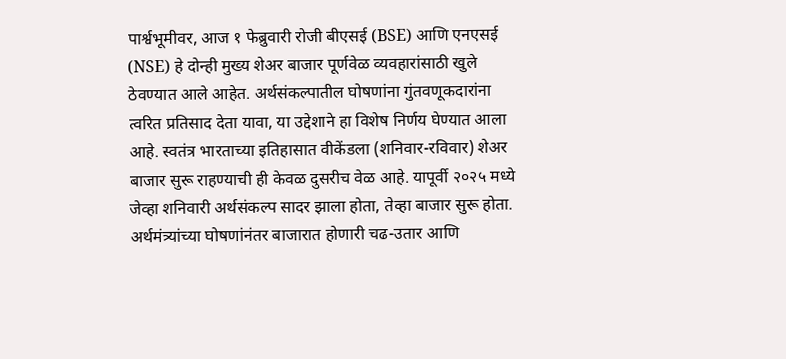पार्श्वभूमीवर, आज १ फेब्रुवारी रोजी बीएसई (BSE) आणि एनएसई (NSE) हे दोन्ही मुख्य शेअर बाजार पूर्णवेळ व्यवहारांसाठी खुले ठेवण्यात आले आहेत. अर्थसंकल्पातील घोषणांना गुंतवणूकदारांना त्वरित प्रतिसाद देता यावा, या उद्देशाने हा विशेष निर्णय घेण्यात आला आहे. स्वतंत्र भारताच्या इतिहासात वीकेंडला (शनिवार-रविवार) शेअर बाजार सुरू राहण्याची ही केवळ दुसरीच वेळ आहे. यापूर्वी २०२५ मध्ये जेव्हा शनिवारी अर्थसंकल्प सादर झाला होता, तेव्हा बाजार सुरू होता. अर्थमंत्र्यांच्या घोषणांनंतर बाजारात होणारी चढ-उतार आणि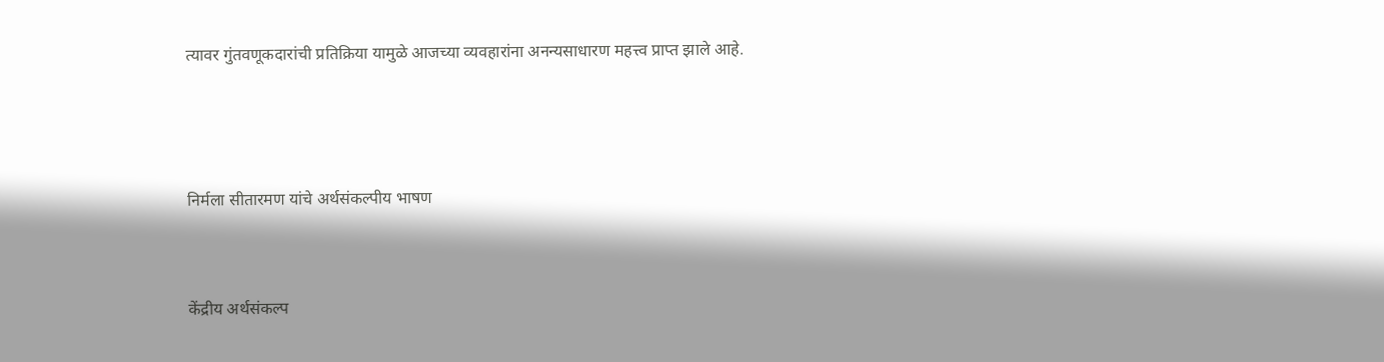त्यावर गुंतवणूकदारांची प्रतिक्रिया यामुळे आजच्या व्यवहारांना अनन्यसाधारण महत्त्व प्राप्त झाले आहे.



निर्मला सीतारमण यांचे अर्थसंकल्पीय भाषण


केंद्रीय अर्थसंकल्प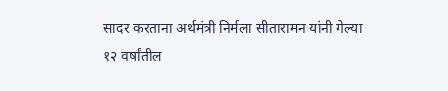सादर करताना अर्थमंत्री निर्मला सीतारामन यांनी गेल्या १२ वर्षांतील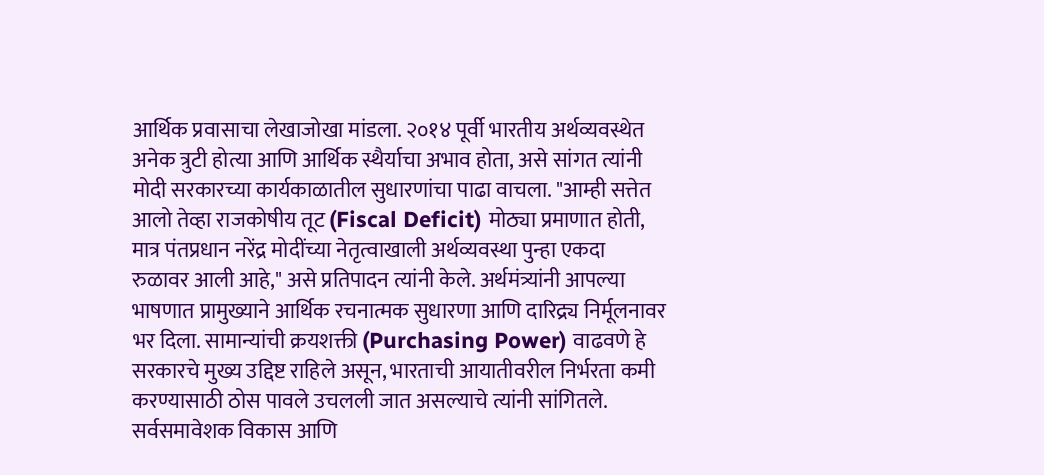आर्थिक प्रवासाचा लेखाजोखा मांडला. २०१४ पूर्वी भारतीय अर्थव्यवस्थेत अनेक त्रुटी होत्या आणि आर्थिक स्थैर्याचा अभाव होता, असे सांगत त्यांनी मोदी सरकारच्या कार्यकाळातील सुधारणांचा पाढा वाचला. "आम्ही सत्तेत आलो तेव्हा राजकोषीय तूट (Fiscal Deficit) मोठ्या प्रमाणात होती, मात्र पंतप्रधान नरेंद्र मोदींच्या नेतृत्वाखाली अर्थव्यवस्था पुन्हा एकदा रुळावर आली आहे," असे प्रतिपादन त्यांनी केले. अर्थमंत्र्यांनी आपल्या भाषणात प्रामुख्याने आर्थिक रचनात्मक सुधारणा आणि दारिद्र्य निर्मूलनावर भर दिला. सामान्यांची क्रयशक्ती (Purchasing Power) वाढवणे हे सरकारचे मुख्य उद्दिष्ट राहिले असून, भारताची आयातीवरील निर्भरता कमी करण्यासाठी ठोस पावले उचलली जात असल्याचे त्यांनी सांगितले. सर्वसमावेशक विकास आणि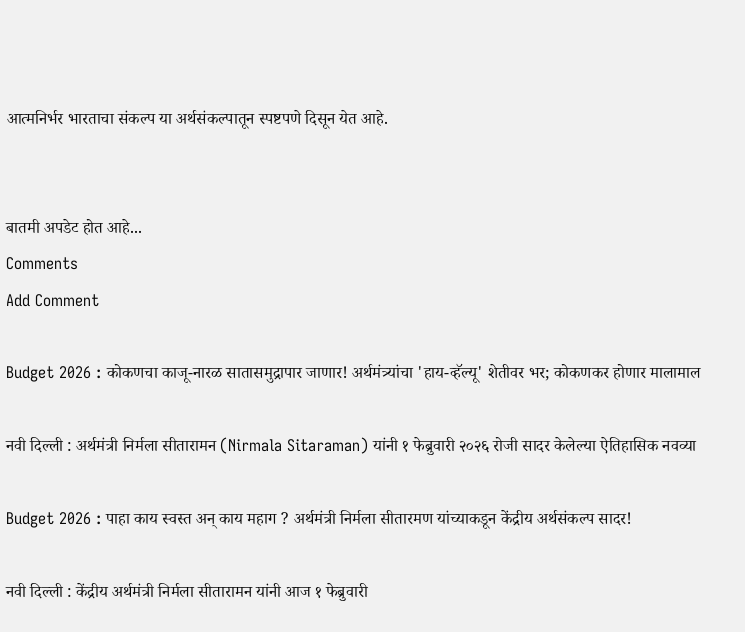आत्मनिर्भर भारताचा संकल्प या अर्थसंकल्पातून स्पष्टपणे दिसून येत आहे.


बातमी अपडेट होत आहे...
Comments
Add Comment

Budget 2026 : कोकणचा काजू-नारळ सातासमुद्रापार जाणार! अर्थमंत्र्यांचा 'हाय-व्हॅल्यू' शेतीवर भर; कोकणकर होणार मालामाल

नवी दिल्ली : अर्थमंत्री निर्मला सीतारामन (Nirmala Sitaraman) यांनी १ फेब्रुवारी २०२६ रोजी सादर केलेल्या ऐतिहासिक नवव्या

Budget 2026 : पाहा काय स्वस्त अन् काय महाग ? अर्थमंत्री निर्मला सीतारमण यांच्याकडून केंद्रीय अर्थसंकल्प सादर!

नवी दिल्ली : केंद्रीय अर्थमंत्री निर्मला सीतारामन यांनी आज १ फेब्रुवारी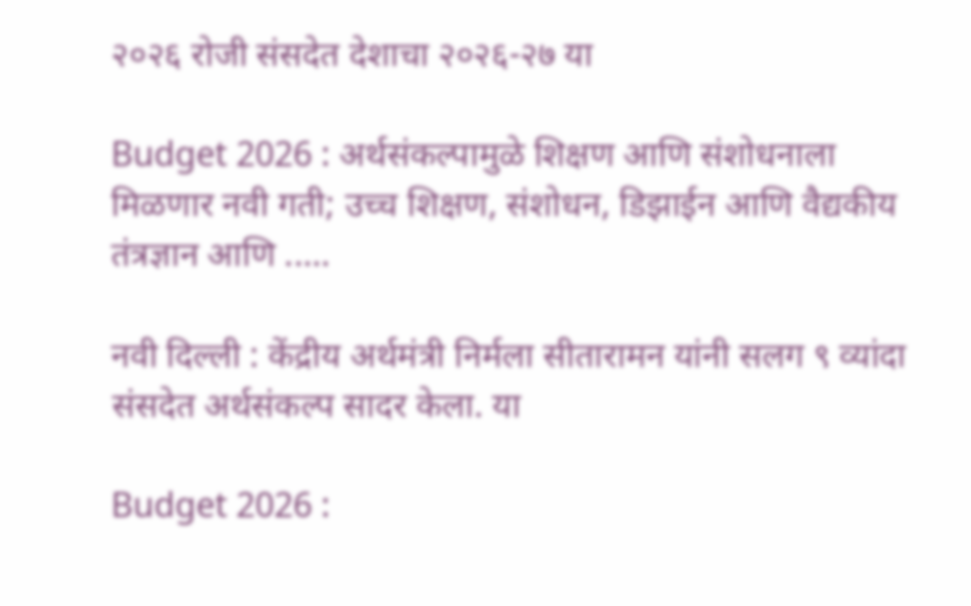२०२६ रोजी संसदेत देशाचा २०२६-२७ या

Budget 2026 : अर्थसंकल्पामुळे शिक्षण आणि संशोधनाला मिळणार नवी गती; उच्च शिक्षण, संशोधन, डिझाईन आणि वैद्यकीय तंत्रज्ञान आणि .....

नवी दिल्ली : केंद्रीय अर्थमंत्री निर्मला सीतारामन यांनी सलग ९ व्यांदा संसदेत अर्थसंकल्प सादर केला. या

Budget 2026 :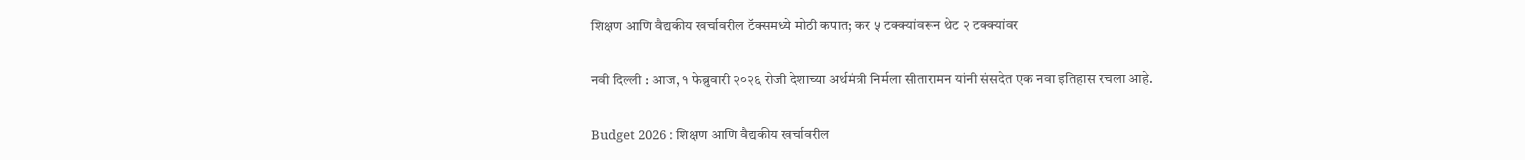शिक्षण आणि वैद्यकीय खर्चावरील टॅक्समध्ये मोठी कपात; कर ५ टक्क्यांवरून थेट २ टक्क्यांवर

नवी दिल्ली : आज, १ फेब्रुवारी २०२६ रोजी देशाच्या अर्थमंत्री निर्मला सीतारामन यांनी संसदेत एक नवा इतिहास रचला आहे.

Budget 2026 : शिक्षण आणि वैद्यकीय खर्चावरील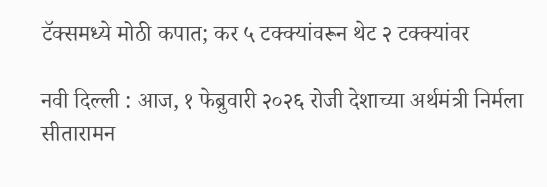टॅक्समध्ये मोठी कपात; कर ५ टक्क्यांवरून थेट २ टक्क्यांवर

नवी दिल्ली : आज, १ फेब्रुवारी २०२६ रोजी देशाच्या अर्थमंत्री निर्मला सीतारामन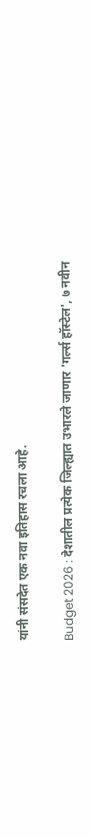यांनी संसदेत एक नवा इतिहास रचला आहे.

Budget 2026 : देशातील प्रत्येक जिल्ह्यात उभारले जाणार 'गर्ल्स हॉस्टेल', ७ नवीन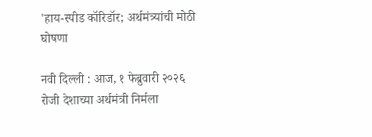'हाय-स्पीड कॉरिडॉर; अर्थमंत्र्यांची मोठी घोषणा

नवी दिल्ली : आज, १ फेब्रुवारी २०२६ रोजी देशाच्या अर्थमंत्री निर्मला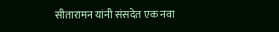सीतारामन यांनी संसदेत एक नवा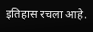इतिहास रचला आहे.